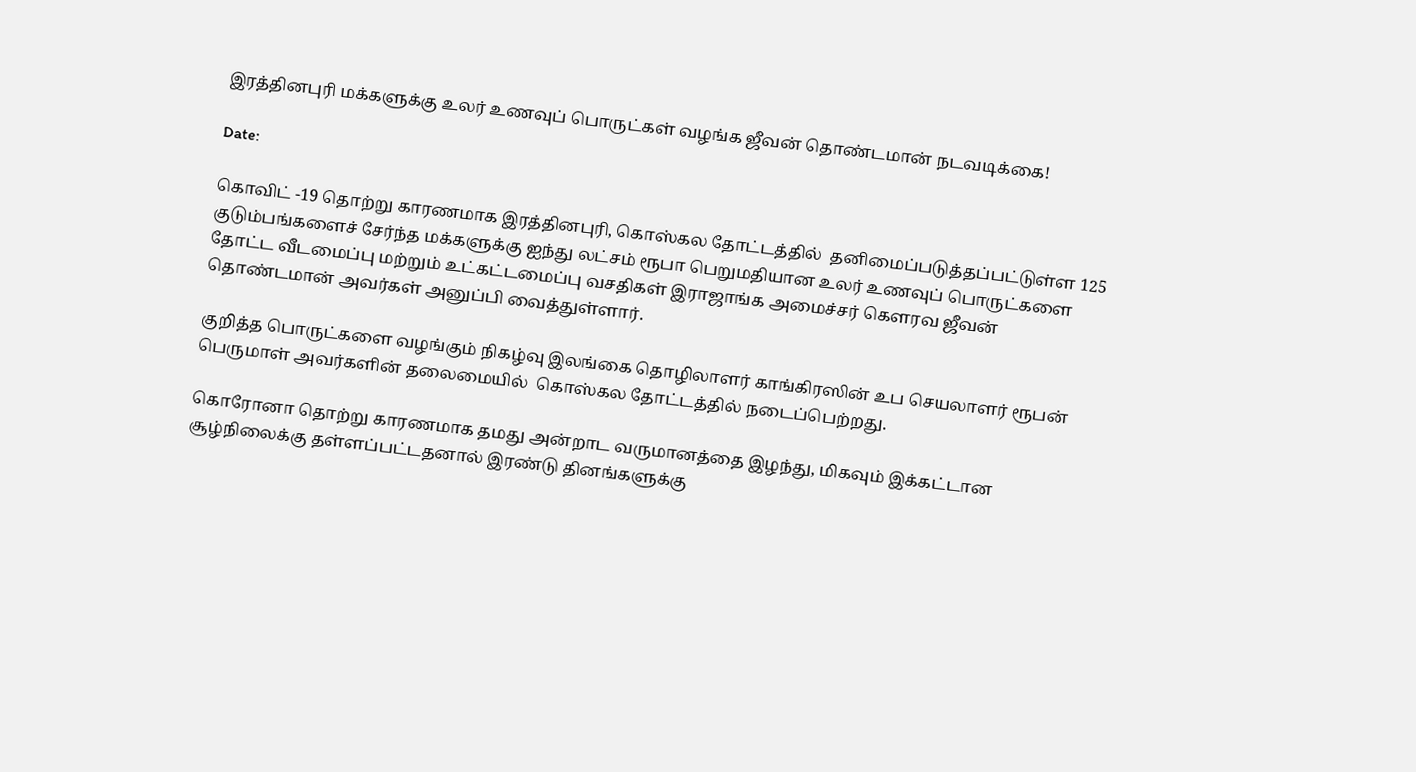இரத்தினபுரி மக்களுக்கு உலர் உணவுப் பொருட்கள் வழங்க ஜீவன் தொண்டமான் நடவடிக்கை!

Date:

கொவிட் -19 தொற்று காரணமாக இரத்தினபுரி, கொஸ்கல தோட்டத்தில்  தனிமைப்படுத்தப்பட்டுள்ள 125 குடும்பங்களைச் சேர்ந்த மக்களுக்கு ஐந்து லட்சம் ரூபா பெறுமதியான உலர் உணவுப் பொருட்களை தோட்ட வீடமைப்பு மற்றும் உட்கட்டமைப்பு வசதிகள் இராஜாங்க அமைச்சர் கௌரவ ஜீவன் தொண்டமான் அவர்கள் அனுப்பி வைத்துள்ளார்.

குறித்த பொருட்களை வழங்கும் நிகழ்வு இலங்கை தொழிலாளர் காங்கிரஸின் உப செயலாளர் ரூபன் பெருமாள் அவர்களின் தலைமையில்  கொஸ்கல தோட்டத்தில் நடைப்பெற்றது.

கொரோனா தொற்று காரணமாக தமது அன்றாட வருமானத்தை இழந்து, மிகவும் இக்கட்டான சூழ்நிலைக்கு தள்ளப்பட்டதனால் இரண்டு தினங்களுக்கு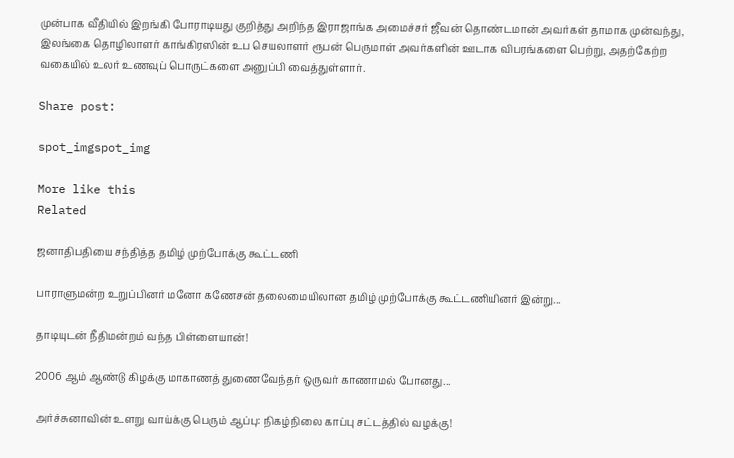முன்பாக வீதியில் இறங்கி போராடியது குறித்து அறிந்த இராஜாங்க அமைச்சர் ஜீவன் தொண்டமான் அவர்கள் தாமாக முன்வந்து, இலங்கை தொழிலாளர் காங்கிரஸின் உப செயலாளர் ரூபன் பெருமாள் அவர்களின் ஊடாக விபரங்களை பெற்று, அதற்கேற்ற வகையில் உலர் உணவுப் பொருட்களை அனுப்பி வைத்துள்ளார்.

Share post:

spot_imgspot_img

More like this
Related

ஜனாதிபதியை சந்தித்த தமிழ் முற்போக்கு கூட்டணி

பாராளுமன்ற உறுப்பினர் மனோ கணேசன் தலைமையிலான தமிழ் முற்போக்கு கூட்டணியினர் இன்று...

தாடியுடன் நீதிமன்றம் வந்த பிள்ளையான்!

2006 ஆம் ஆண்டு கிழக்கு மாகாணத் துணைவேந்தர் ஒருவர் காணாமல் போனது...

அர்ச்சுனாவின் உளறு வாய்க்கு பெரும் ஆப்பு: நிகழ்நிலை காப்பு சட்டத்தில் வழக்கு!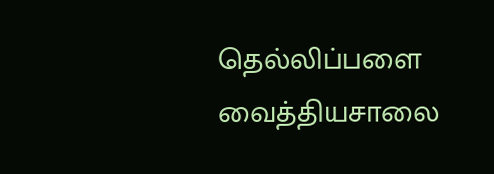தெல்லிப்பளை வைத்தியசாலை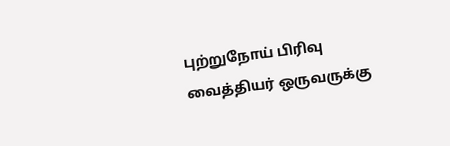புற்றுநோய் பிரிவு வைத்தியர் ஒருவருக்கு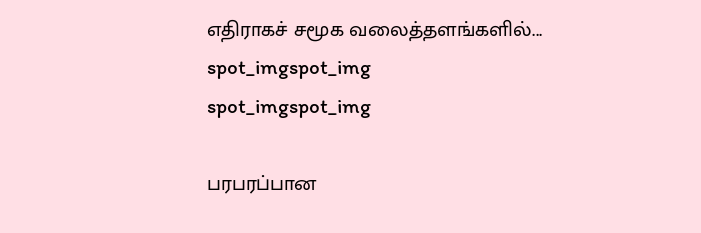எதிராகச் சமூக வலைத்தளங்களில்...
spot_imgspot_img
spot_imgspot_img

பரபரப்பான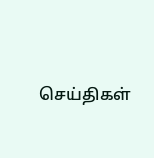செய்திகள்